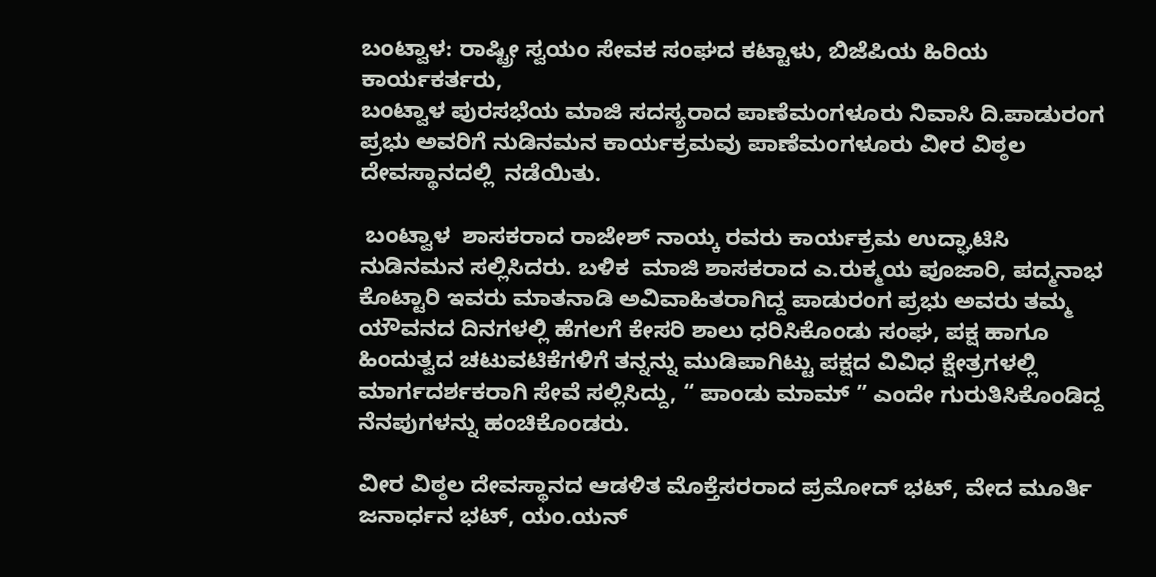ಬಂಟ್ವಾಳ: ರಾಷ್ಟ್ರೀ ಸ್ವಯಂ ಸೇವಕ ಸಂಘದ ಕಟ್ಟಾಳು, ಬಿಜೆಪಿಯ ಹಿರಿಯ ಕಾರ್ಯಕರ್ತರು,
ಬಂಟ್ವಾಳ ಪುರಸಭೆಯ ಮಾಜಿ ಸದಸ್ಯರಾದ ಪಾಣೆಮಂಗಳೂರು ನಿವಾಸಿ ದಿ.ಪಾಡುರಂಗ ಪ್ರಭು ಅವರಿಗೆ ನುಡಿನಮನ ಕಾರ್ಯಕ್ರಮವು ಪಾಣೆಮಂಗಳೂರು ವೀರ ವಿಠ್ಠಲ ದೇವಸ್ಥಾನದಲ್ಲಿ  ನಡೆಯಿತು.

 ಬಂಟ್ವಾಳ  ಶಾಸಕರಾದ ರಾಜೇಶ್ ನಾಯ್ಕ ರವರು ಕಾರ್ಯಕ್ರಮ ಉದ್ಘಾಟಿಸಿ  ನುಡಿನಮನ ಸಲ್ಲಿಸಿದರು. ಬಳಿಕ  ಮಾಜಿ ಶಾಸಕರಾದ ಎ.ರುಕ್ಮಯ ಪೂಜಾರಿ, ಪದ್ಮನಾಭ ಕೊಟ್ಟಾರಿ ಇವರು ಮಾತನಾಡಿ ಅವಿವಾಹಿತರಾಗಿದ್ದ ಪಾಡುರಂಗ ಪ್ರಭು ಅವರು ತಮ್ಮ ಯೌವನದ ದಿನಗಳಲ್ಲಿ ಹೆಗಲಗೆ ಕೇಸರಿ ಶಾಲು ಧರಿಸಿಕೊಂಡು ಸಂಘ, ಪಕ್ಷ ಹಾಗೂ ಹಿಂದುತ್ವದ ಚಟುವಟಿಕೆಗಳಿಗೆ ತನ್ನನ್ನು ಮುಡಿಪಾಗಿಟ್ಟು ಪಕ್ಷದ ವಿವಿಧ ಕ್ಷೇತ್ರಗಳಲ್ಲಿ ಮಾರ್ಗದರ್ಶಕರಾಗಿ ಸೇವೆ ಸಲ್ಲಿಸಿದ್ದು, “ ಪಾಂಡು ಮಾಮ್ ” ಎಂದೇ ಗುರುತಿಸಿಕೊಂಡಿದ್ದ ನೆನಪುಗಳನ್ನು ಹಂಚಿಕೊಂಡರು.

ವೀರ ವಿಠ್ಠಲ ದೇವಸ್ಥಾನದ ಆಡಳಿತ ಮೊಕ್ತೆಸರರಾದ ಪ್ರಮೋದ್ ಭಟ್, ವೇದ ಮೂರ್ತಿ ಜನಾರ್ಧನ ಭಟ್, ಯಂ.ಯನ್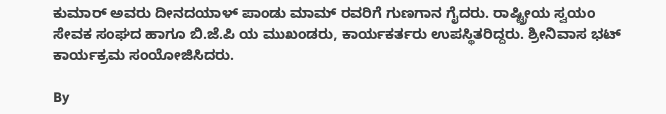ಕುಮಾರ್ ಅವರು ದೀನದಯಾಳ್ ಪಾಂಡು ಮಾಮ್ ರವರಿಗೆ ಗುಣಗಾನ ಗೈದರು. ರಾಷ್ಟ್ರೀಯ ಸ್ವಯಂ ಸೇವಕ ಸಂಘದ ಹಾಗೂ ಬಿ.ಜೆ.ಪಿ ಯ ಮುಖಂಡರು, ಕಾರ್ಯಕರ್ತರು ಉಪಸ್ಥಿತರಿದ್ದರು. ಶ್ರೀನಿವಾಸ ಭಟ್ ಕಾರ್ಯಕ್ರಮ ಸಂಯೋಜಿಸಿದರು.

By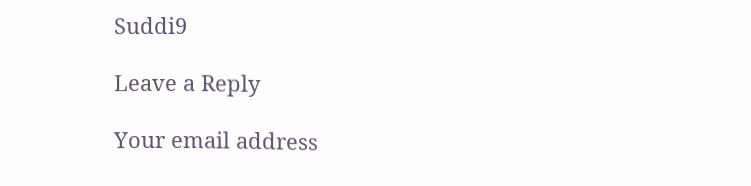Suddi9

Leave a Reply

Your email address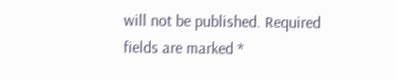will not be published. Required fields are marked *